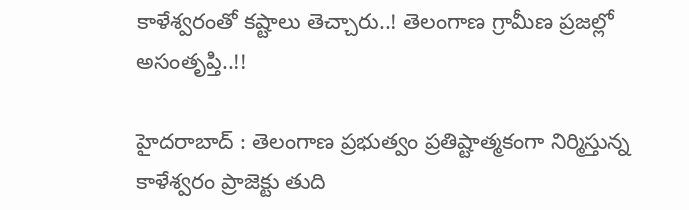కాళేశ్వరంతో కష్టాలు తెచ్చారు..! తెలంగాణ గ్రామీణ ప్రజల్లో అసంతృప్తి..!!

హైదరాబాద్ : తెలంగాణ ప్రభుత్వం ప్రతిష్టాత్మకంగా నిర్మిస్తున్న కాళేశ్వరం ప్రాజెక్టు తుది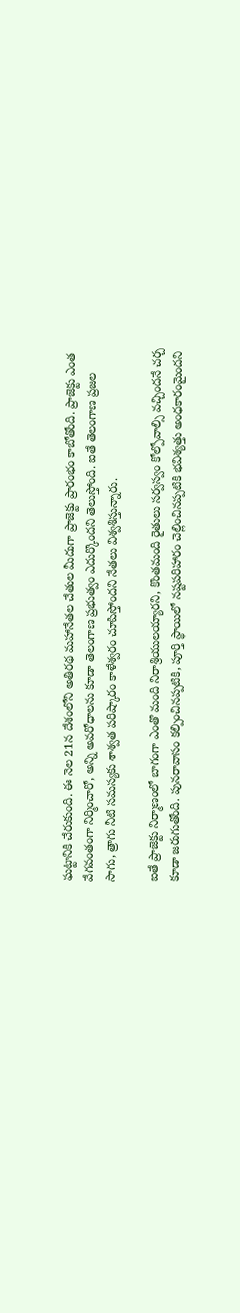ఘట్టానికి చేరుకుంది. ఈ నెల 21న దేశంలోని అతిరథ మహానేతల చేతుల మీదుగా ప్రాజెక్టు ప్రారంభం కాబోతోంది. ప్రాజెక్టు ఎంత వేగవంతంగా నిర్మించారో, అన్ని అవరోధాలను కూడా తెలంగాణ ప్రభుత్వం ఎదుర్కొందని తెలుస్తోంది. ఐతే తెలంగాణ ప్రజల సాగు, త్రాగు నీటి సమస్యకు శాశ్వత పరిష్కారం కాళేశ్వరం చూపిస్తోందని నేతలు విశ్వశిస్తున్నారు.

ఐతే ప్రాజెక్టు నిర్మాణంలో బాగంగా ఎంతొ మంది నిరాశ్రియులయ్యారని, కొంతమంది రైతులు సర్వస్వం కోల్పోవాల్సి వచ్చిందనే చర్చ కూడా జరుగుతోంది. పునరావాసం కల్పించినప్పటికి, పూర్తి స్థాయిలో నష్టపరిహారం చెల్లించినప్పటికి భవిశ్యత్తు అంధకారంమైందని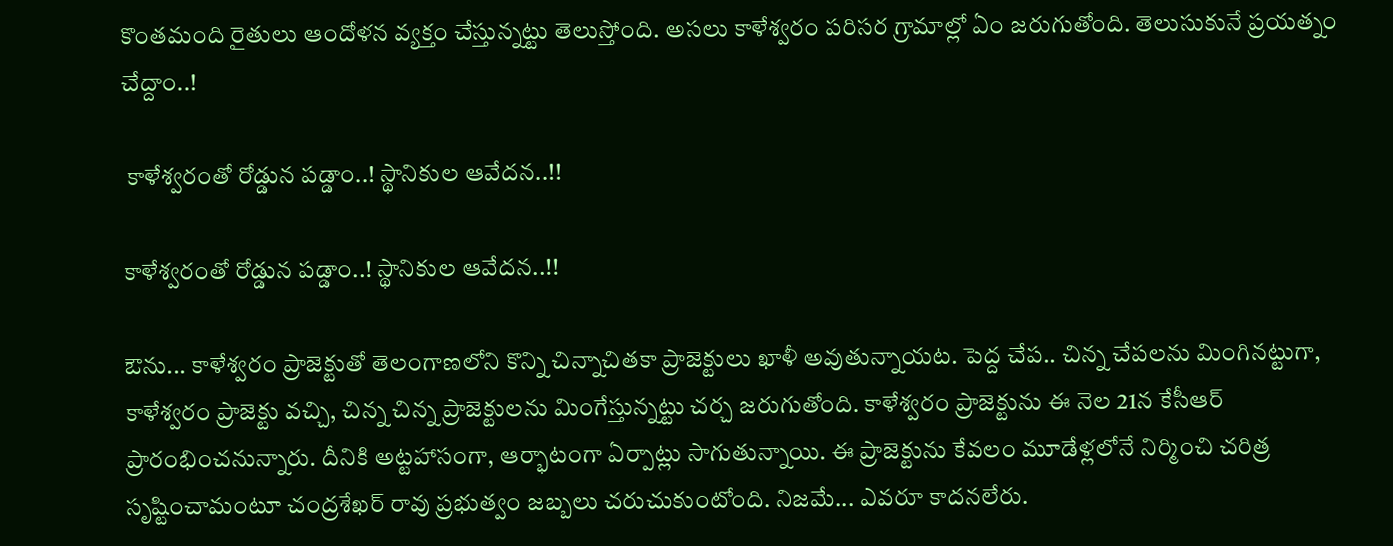కొంతమంది రైతులు ఆందోళన వ్యక్తం చేస్తున్నట్టు తెలుస్తోంది. అసలు కాళేశ్వరం పరిసర గ్రామాల్లో ఏం జరుగుతోంది. తెలుసుకునే ప్రయత్నం చేద్దాం..!

 కాళేశ్వరంతో రోడ్డున పడ్డాం..! స్థానికుల ఆవేదన..!!

కాళేశ్వరంతో రోడ్డున పడ్డాం..! స్థానికుల ఆవేదన..!!

ఔను... కాళేశ్వరం ప్రాజెక్టుతో తెలంగాణలోని కొన్ని చిన్నాచితకా ప్రాజెక్టులు ఖాళీ అవుతున్నాయట. పెద్ద చేప.. చిన్న చేపలను మింగినట్టుగా, కాళేశ్వరం ప్రాజెక్టు వచ్చి, చిన్న చిన్న ప్రాజెక్టులను మింగేస్తున్నట్టు చర్చ జరుగుతోంది. కాళేశ్వరం ప్రాజెక్టును ఈ నెల 21న కేసీఆర్ ప్రారంభించనున్నారు. దీనికి అట్టహాసంగా, ఆర్భాటంగా ఏర్పాట్లు సాగుతున్నాయి. ఈ ప్రాజెక్టును కేవలం మూడేళ్లలోనే నిర్మించి చరిత్ర సృష్టించామంటూ చంద్రశేఖర్ రావు ప్రభుత్వం జబ్బలు చరుచుకుంటోంది. నిజమే... ఎవరూ కాదనలేరు.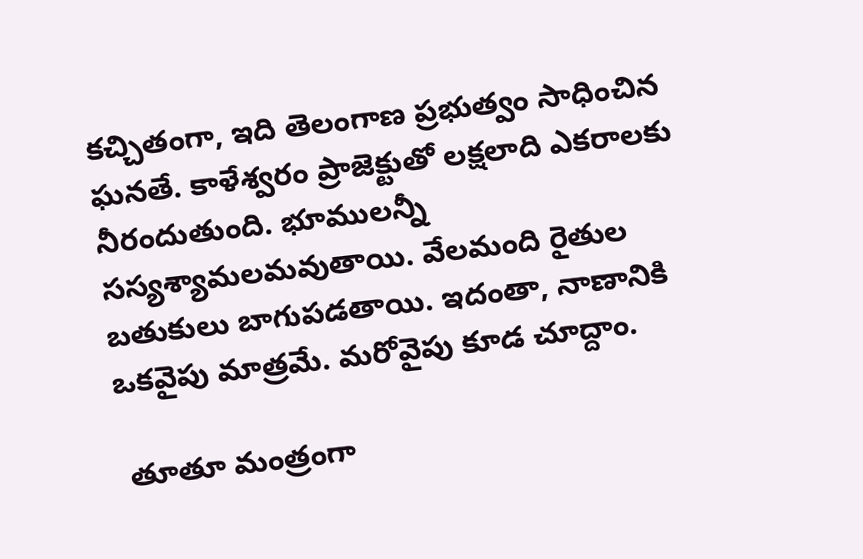కచ్చితంగా, ఇది తెలంగాణ ప్రభుత్వం సాధించిన ఘనతే. కాళేశ్వరం ప్రాజెక్టుతో లక్షలాది ఎకరాలకు నీరందుతుంది. భూములన్నీ సస్యశ్యామలమవుతాయి. వేలమంది రైతుల బతుకులు బాగుపడతాయి. ఇదంతా, నాణానికి ఒకవైపు మాత్రమే. మరోవైపు కూడ చూద్దాం.

 తూతూ మంత్రంగా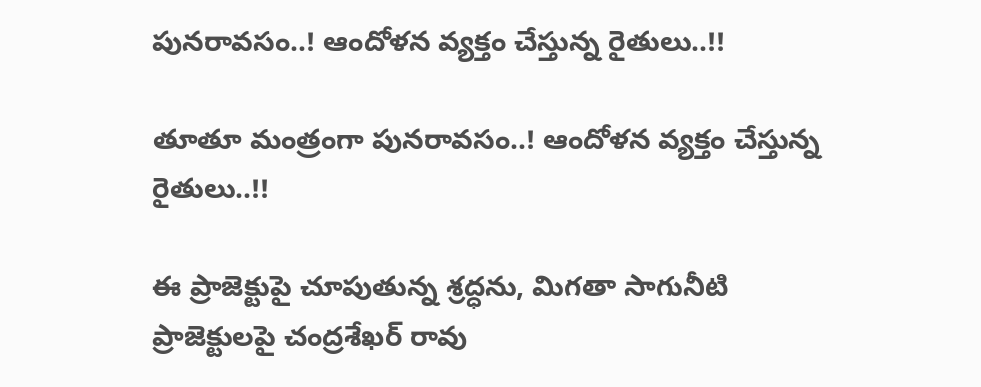పునరావసం..! ఆందోళన వ్యక్తం చేస్తున్న రైతులు..!!

తూతూ మంత్రంగా పునరావసం..! ఆందోళన వ్యక్తం చేస్తున్న రైతులు..!!

ఈ ప్రాజెక్టుపై చూపుతున్న శ్రద్ధను, మిగతా సాగునీటి ప్రాజెక్టులపై చంద్రశేఖర్ రావు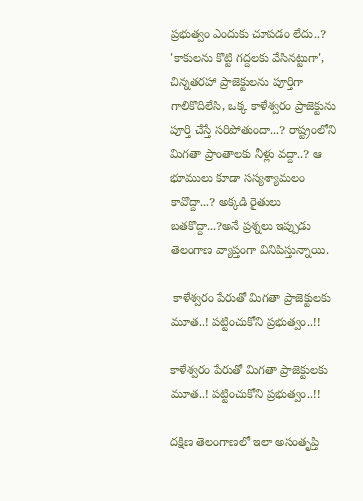ప్రభుత్వం ఎందుకు చూపడం లేదు..? 'కాకులను కొట్టి గద్దలకు వేసినట్టుగా', చిన్నతరహా ప్రాజెక్టులను పూర్తిగా గాలికొదిలేసి, ఒక్క కాళేశ్వరం ప్రాజెక్టును పూర్తి చేస్తే సరిపోతుందా...? రాష్ట్రంలోని మిగతా ప్రాంతాలకు నీళ్లు వద్దా..? ఆ భూములు కూడా సస్యశ్యామలం కావొద్దా...? అక్కడి రైతులు బతకొద్దా...?అనే ప్రశ్నలు ఇప్పుడు తెలంగాణ వ్యాప్తంగా వినిపిస్తున్నాయి.

 కాళేశ్వరం పేరుతో మిగతా ప్రాజెక్టులకు మూత..! పట్టించుకోని ప్రభుత్వం..!!

కాళేశ్వరం పేరుతో మిగతా ప్రాజెక్టులకు మూత..! పట్టించుకోని ప్రభుత్వం..!!

దక్షిణ తెలంగాణలో ఇలా అసంతృప్తి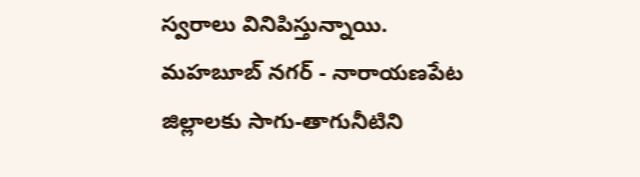స్వరాలు వినిపిస్తున్నాయి. మహబూబ్ నగర్ - నారాయణపేట జిల్లాలకు సాగు-తాగునీటిని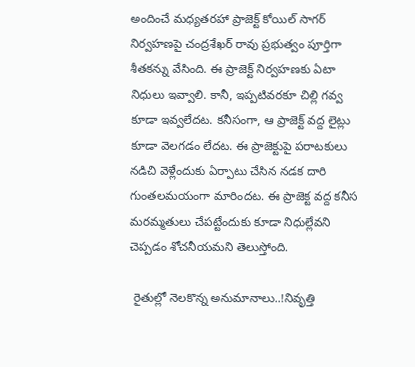అందించే మధ్యతరహా ప్రాజెక్ట్ కోయిల్ సాగర్ నిర్వహణపై చంద్రశేఖర్ రావు ప్రభుత్వం పూర్తిగా శీతకన్ను వేసింది. ఈ ప్రాజెక్ట్ నిర్వహణకు ఏటా నిధులు ఇవ్వాలి. కానీ, ఇప్పటివరకూ చిల్లి గవ్వ కూడా ఇవ్వలేదట. కనీసంగా, ఆ ప్రాజెక్ట్ వద్ద లైట్లు కూడా వెలగడం లేదట. ఈ ప్రాజెక్టుపై పరాటకులు నడిచి వెళ్లేందుకు ఏర్పాటు చేసిన నడక దారి గుంతలమయంగా మారిందట. ఈ ప్రాజెక్ట వద్ద కనీస మరమ్మతులు చేపట్టేందుకు కూడా నిధుల్లేవని చెప్పడం శోచనీయమని తెలుస్తోంది.

 రైతుల్లో నెలకొన్న అనుమానాలు..!నివృత్తి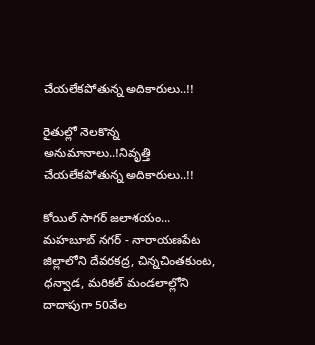చేయలేకపోతున్న అదికారులు..!!

రైతుల్లో నెలకొన్న అనుమానాలు..!నివృత్తి చేయలేకపోతున్న అదికారులు..!!

కోయిల్ సాగర్ జలాశయం... మహబూబ్ నగర్ - నారాయణపేట జిల్లాలోని దేవరకద్ర, చిన్నచింతకుంట, ధన్వాడ, మరికల్ మండలాల్లోని దాదాపుగా 50వేల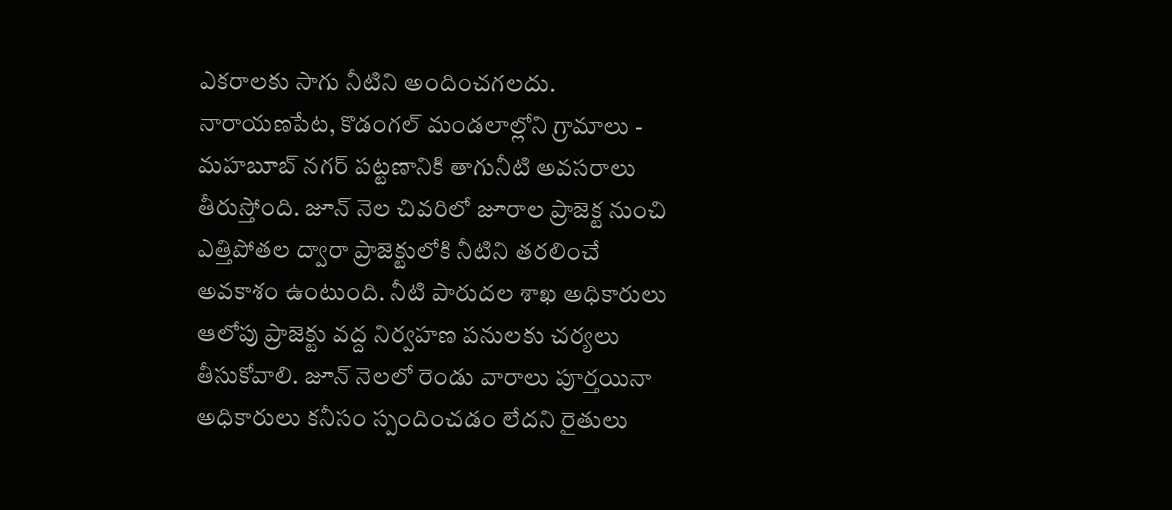ఎకరాలకు సాగు నీటిని అందించగలదు. నారాయణపేట, కొడంగల్ మండలాల్లోని గ్రామాలు - మహబూబ్ నగర్ పట్టణానికి తాగునీటి అవసరాలు తీరుస్తోంది. జూన్ నెల చివరిలో జూరాల ప్రాజెక్ట నుంచి ఎత్తిపోతల ద్వారా ప్రాజెక్టులోకి నీటిని తరలించే అవకాశం ఉంటుంది. నీటి పారుదల శాఖ అధికారులు ఆలోపు ప్రాజెక్టు వద్ద నిర్వహణ పనులకు చర్యలు తీసుకోవాలి. జూన్ నెలలో రెండు వారాలు పూర్తయినా అధికారులు కనీసం స్పందించడం లేదని రైతులు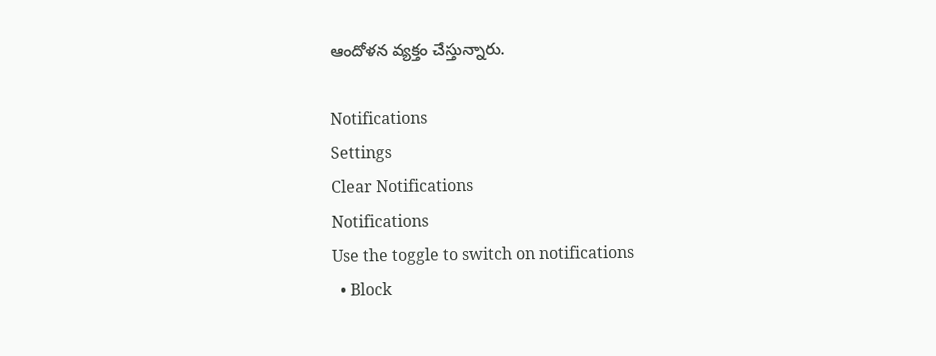ఆందోళన వ్యక్తం చేస్తున్నారు.

Notifications
Settings
Clear Notifications
Notifications
Use the toggle to switch on notifications
  • Block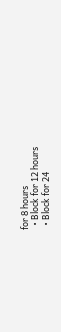for 8 hours
  • Block for 12 hours
  • Block for 24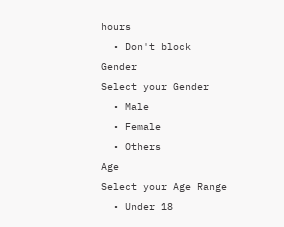hours
  • Don't block
Gender
Select your Gender
  • Male
  • Female
  • Others
Age
Select your Age Range
  • Under 18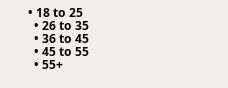• 18 to 25
  • 26 to 35
  • 36 to 45
  • 45 to 55
  • 55+